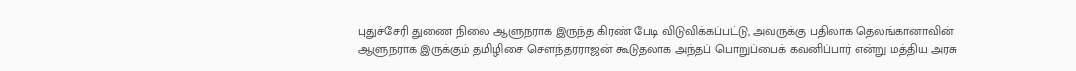புதுச்சேரி துணை நிலை ஆளுநராக இருந்த கிரண் பேடி விடுவிக்கப்பட்டு, அவருக்கு பதிலாக தெலங்கானாவின் ஆளுநராக இருக்கும் தமிழிசை சௌந்தரராஜன் கூடுதலாக அந்தப் பொறுப்பைக் கவனிப்பார் என்று மத்திய அரசு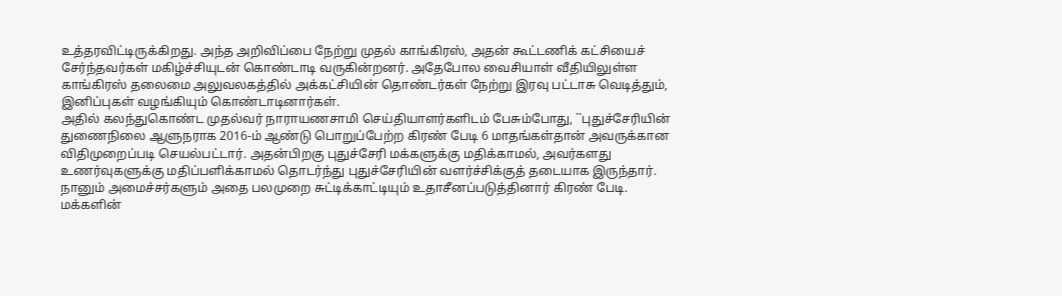உத்தரவிட்டிருக்கிறது. அந்த அறிவிப்பை நேற்று முதல் காங்கிரஸ், அதன் கூட்டணிக் கட்சியைச் சேர்ந்தவர்கள் மகிழ்ச்சியுடன் கொண்டாடி வருகின்றனர். அதேபோல வைசியாள் வீதியிலுள்ள காங்கிரஸ் தலைமை அலுவலகத்தில் அக்கட்சியின் தொண்டர்கள் நேற்று இரவு பட்டாசு வெடித்தும், இனிப்புகள் வழங்கியும் கொண்டாடினார்கள்.
அதில் கலந்துகொண்ட முதல்வர் நாராயணசாமி செய்தியாளர்களிடம் பேசும்போது, ``புதுச்சேரியின் துணைநிலை ஆளுநராக 2016-ம் ஆண்டு பொறுப்பேற்ற கிரண் பேடி 6 மாதங்கள்தான் அவருக்கான விதிமுறைப்படி செயல்பட்டார். அதன்பிறகு புதுச்சேரி மக்களுக்கு மதிக்காமல், அவர்களது உணர்வுகளுக்கு மதிப்பளிக்காமல் தொடர்ந்து புதுச்சேரியின் வளர்ச்சிக்குத் தடையாக இருந்தார்.
நானும் அமைச்சர்களும் அதை பலமுறை சுட்டிக்காட்டியும் உதாசீனப்படுத்தினார் கிரண் பேடி. மக்களின்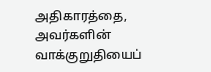அதிகாரத்தை, அவர்களின் வாக்குறுதியைப்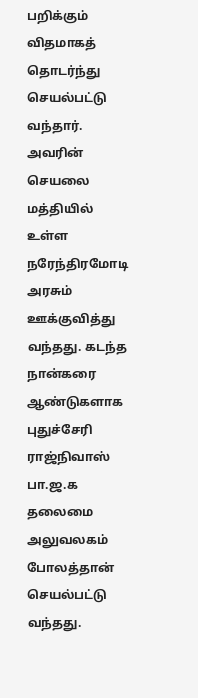பறிக்கும் விதமாகத் தொடர்ந்து செயல்பட்டு வந்தார்.
அவரின் செயலை மத்தியில் உள்ள நரேந்திரமோடி அரசும் ஊக்குவித்து வந்தது. கடந்த நான்கரை ஆண்டுகளாக புதுச்சேரி ராஜ்நிவாஸ் பா.ஜ.க தலைமை அலுவலகம் போலத்தான் செயல்பட்டு வந்தது.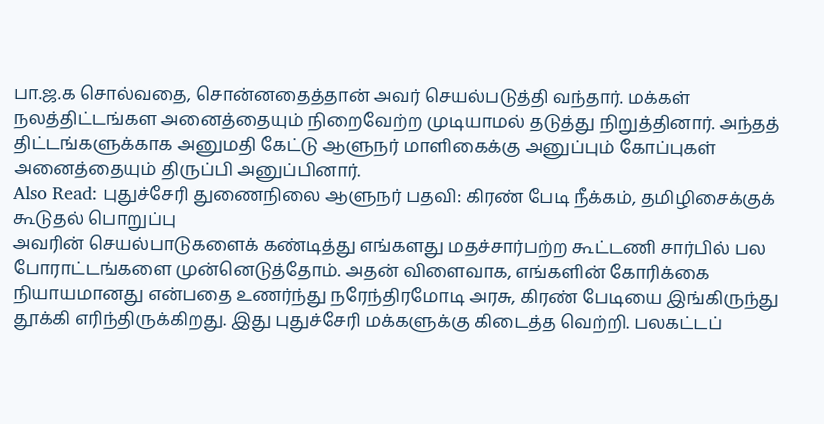பா.ஜ.க சொல்வதை, சொன்னதைத்தான் அவர் செயல்படுத்தி வந்தார். மக்கள் நலத்திட்டங்கள அனைத்தையும் நிறைவேற்ற முடியாமல் தடுத்து நிறுத்தினார். அந்தத் திட்டங்களுக்காக அனுமதி கேட்டு ஆளுநர் மாளிகைக்கு அனுப்பும் கோப்புகள் அனைத்தையும் திருப்பி அனுப்பினார்.
Also Read: புதுச்சேரி துணைநிலை ஆளுநர் பதவி: கிரண் பேடி நீக்கம், தமிழிசைக்குக் கூடுதல் பொறுப்பு
அவரின் செயல்பாடுகளைக் கண்டித்து எங்களது மதச்சார்பற்ற கூட்டணி சார்பில் பல போராட்டங்களை முன்னெடுத்தோம். அதன் விளைவாக, எங்களின் கோரிக்கை நியாயமானது என்பதை உணர்ந்து நரேந்திரமோடி அரசு, கிரண் பேடியை இங்கிருந்து தூக்கி எரிந்திருக்கிறது. இது புதுச்சேரி மக்களுக்கு கிடைத்த வெற்றி. பலகட்டப்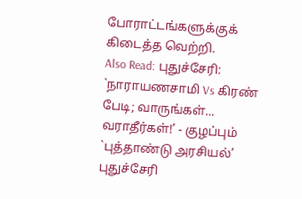போராட்டங்களுக்குக் கிடைத்த வெற்றி.
Also Read: புதுச்சேரி: `நாராயணசாமி Vs கிரண் பேடி; வாருங்கள்... வராதீர்கள்!’ - குழப்பும் `புத்தாண்டு அரசியல்’
புதுச்சேரி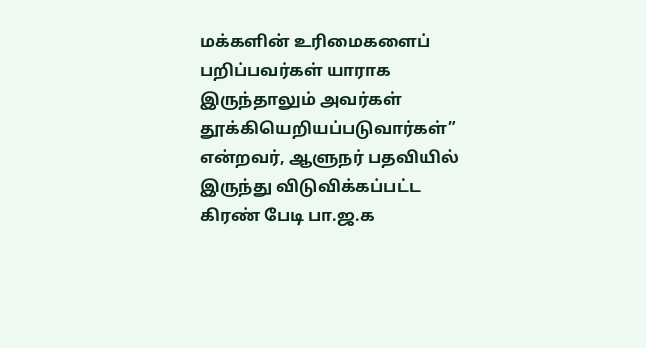மக்களின் உரிமைகளைப் பறிப்பவர்கள் யாராக இருந்தாலும் அவர்கள் தூக்கியெறியப்படுவார்கள்” என்றவர், ஆளுநர் பதவியில் இருந்து விடுவிக்கப்பட்ட கிரண் பேடி பா.ஜ.க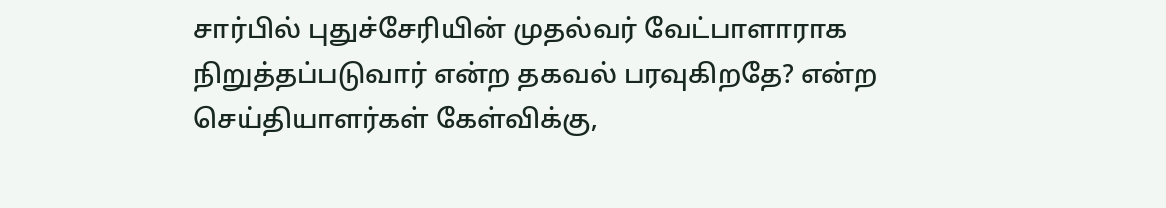சார்பில் புதுச்சேரியின் முதல்வர் வேட்பாளாராக நிறுத்தப்படுவார் என்ற தகவல் பரவுகிறதே? என்ற செய்தியாளர்கள் கேள்விக்கு,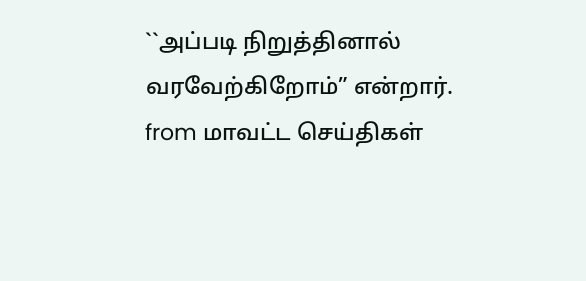``அப்படி நிறுத்தினால் வரவேற்கிறோம்” என்றார்.
from மாவட்ட செய்திகள்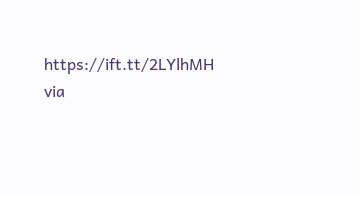https://ift.tt/2LYlhMH
via